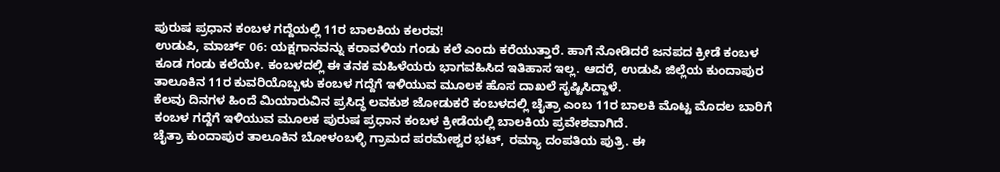ಪುರುಷ ಪ್ರಧಾನ ಕಂಬಳ ಗದ್ದೆಯಲ್ಲಿ 11ರ ಬಾಲಕಿಯ ಕಲರವ!
ಉಡುಪಿ, ಮಾರ್ಚ್ 06: ಯಕ್ಷಗಾನವನ್ನು ಕರಾವಳಿಯ ಗಂಡು ಕಲೆ ಎಂದು ಕರೆಯುತ್ತಾರೆ. ಹಾಗೆ ನೋಡಿದರೆ ಜನಪದ ಕ್ರೀಡೆ ಕಂಬಳ ಕೂಡ ಗಂಡು ಕಲೆಯೇ. ಕಂಬಳದಲ್ಲಿ ಈ ತನಕ ಮಹಿಳೆಯರು ಭಾಗವಹಿಸಿದ ಇತಿಹಾಸ ಇಲ್ಲ. ಆದರೆ, ಉಡುಪಿ ಜಿಲ್ಲೆಯ ಕುಂದಾಪುರ ತಾಲೂಕಿನ 11ರ ಕುವರಿಯೊಬ್ಬಳು ಕಂಬಳ ಗದ್ದೆಗೆ ಇಳಿಯುವ ಮೂಲಕ ಹೊಸ ದಾಖಲೆ ಸೃಷ್ಟಿಸಿದ್ದಾಳೆ.
ಕೆಲವು ದಿನಗಳ ಹಿಂದೆ ಮಿಯಾರುವಿನ ಪ್ರಸಿದ್ಧ ಲವಕುಶ ಜೋಡುಕರೆ ಕಂಬಳದಲ್ಲಿ ಚೈತ್ರಾ ಎಂಬ 11ರ ಬಾಲಕಿ ಮೊಟ್ಟ ಮೊದಲ ಬಾರಿಗೆ ಕಂಬಳ ಗದ್ದೆಗೆ ಇಳಿಯುವ ಮೂಲಕ ಪುರುಷ ಪ್ರಧಾನ ಕಂಬಳ ಕ್ರೀಡೆಯಲ್ಲಿ ಬಾಲಕಿಯ ಪ್ರವೇಶವಾಗಿದೆ.
ಚೈತ್ರಾ ಕುಂದಾಪುರ ತಾಲೂಕಿನ ಬೋಳಂಬಳ್ಳಿ ಗ್ರಾಮದ ಪರಮೇಶ್ವರ ಭಟ್, ರಮ್ಯಾ ದಂಪತಿಯ ಪುತ್ರಿ. ಈ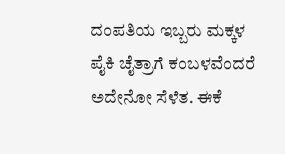ದಂಪತಿಯ ಇಬ್ಬರು ಮಕ್ಕಳ ಪೈಕಿ ಚೈತ್ರಾಗೆ ಕಂಬಳವೆಂದರೆ ಅದೇನೋ ಸೆಳೆತ. ಈಕೆ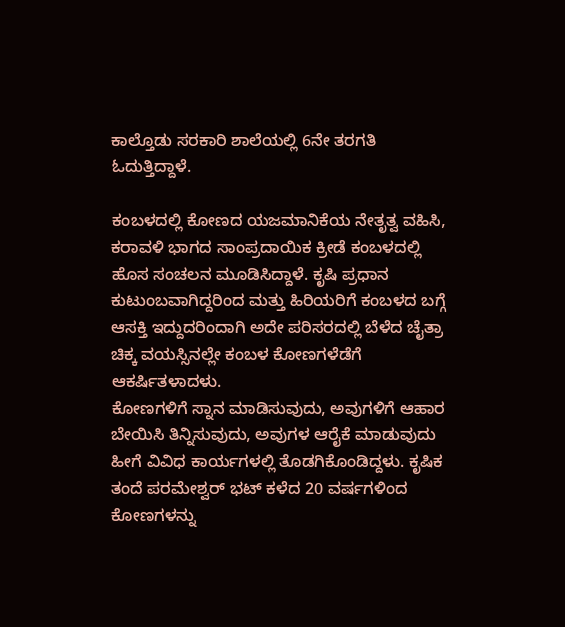ಕಾಲ್ತೊಡು ಸರಕಾರಿ ಶಾಲೆಯಲ್ಲಿ 6ನೇ ತರಗತಿ ಓದುತ್ತಿದ್ದಾಳೆ.

ಕಂಬಳದಲ್ಲಿ ಕೋಣದ ಯಜಮಾನಿಕೆಯ ನೇತೃತ್ವ ವಹಿಸಿ, ಕರಾವಳಿ ಭಾಗದ ಸಾಂಪ್ರದಾಯಿಕ ಕ್ರೀಡೆ ಕಂಬಳದಲ್ಲಿ ಹೊಸ ಸಂಚಲನ ಮೂಡಿಸಿದ್ದಾಳೆ. ಕೃಷಿ ಪ್ರಧಾನ ಕುಟುಂಬವಾಗಿದ್ದರಿಂದ ಮತ್ತು ಹಿರಿಯರಿಗೆ ಕಂಬಳದ ಬಗ್ಗೆ ಆಸಕ್ತಿ ಇದ್ದುದರಿಂದಾಗಿ ಅದೇ ಪರಿಸರದಲ್ಲಿ ಬೆಳೆದ ಚೈತ್ರಾ ಚಿಕ್ಕ ವಯಸ್ಸಿನಲ್ಲೇ ಕಂಬಳ ಕೋಣಗಳೆಡೆಗೆ ಆಕರ್ಷಿತಳಾದಳು.
ಕೋಣಗಳಿಗೆ ಸ್ನಾನ ಮಾಡಿಸುವುದು, ಅವುಗಳಿಗೆ ಆಹಾರ ಬೇಯಿಸಿ ತಿನ್ನಿಸುವುದು, ಅವುಗಳ ಆರೈಕೆ ಮಾಡುವುದು ಹೀಗೆ ವಿವಿಧ ಕಾರ್ಯಗಳಲ್ಲಿ ತೊಡಗಿಕೊಂಡಿದ್ದಳು. ಕೃಷಿಕ ತಂದೆ ಪರಮೇಶ್ವರ್ ಭಟ್ ಕಳೆದ 20 ವರ್ಷಗಳಿಂದ ಕೋಣಗಳನ್ನು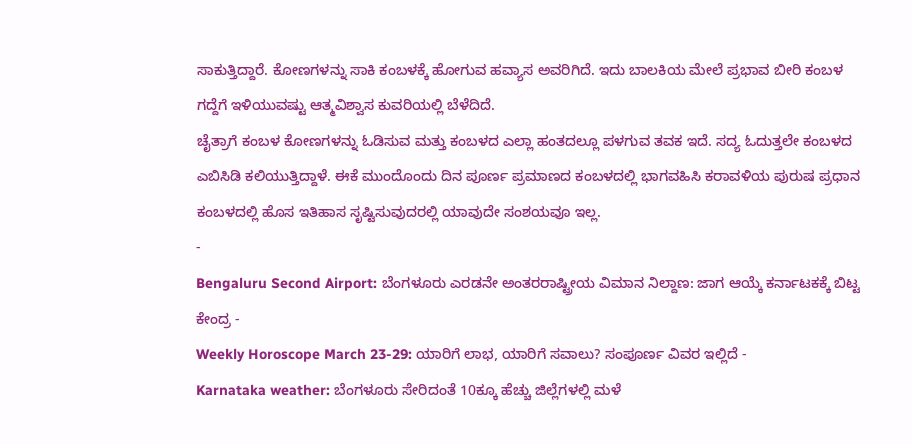ಸಾಕುತ್ತಿದ್ದಾರೆ. ಕೋಣಗಳನ್ನು ಸಾಕಿ ಕಂಬಳಕ್ಕೆ ಹೋಗುವ ಹವ್ಯಾಸ ಅವರಿಗಿದೆ. ಇದು ಬಾಲಕಿಯ ಮೇಲೆ ಪ್ರಭಾವ ಬೀರಿ ಕಂಬಳ ಗದ್ದೆಗೆ ಇಳಿಯುವಷ್ಟು ಆತ್ಮವಿಶ್ವಾಸ ಕುವರಿಯಲ್ಲಿ ಬೆಳೆದಿದೆ.
ಚೈತ್ರಾಗೆ ಕಂಬಳ ಕೋಣಗಳನ್ನು ಓಡಿಸುವ ಮತ್ತು ಕಂಬಳದ ಎಲ್ಲಾ ಹಂತದಲ್ಲೂ ಪಳಗುವ ತವಕ ಇದೆ. ಸದ್ಯ ಓದುತ್ತಲೇ ಕಂಬಳದ ಎಬಿಸಿಡಿ ಕಲಿಯುತ್ತಿದ್ದಾಳೆ. ಈಕೆ ಮುಂದೊಂದು ದಿನ ಪೂರ್ಣ ಪ್ರಮಾಣದ ಕಂಬಳದಲ್ಲಿ ಭಾಗವಹಿಸಿ ಕರಾವಳಿಯ ಪುರುಷ ಪ್ರಧಾನ ಕಂಬಳದಲ್ಲಿ ಹೊಸ ಇತಿಹಾಸ ಸೃಷ್ಟಿಸುವುದರಲ್ಲಿ ಯಾವುದೇ ಸಂಶಯವೂ ಇಲ್ಲ.
-
Bengaluru Second Airport: ಬೆಂಗಳೂರು ಎರಡನೇ ಅಂತರರಾಷ್ಟ್ರೀಯ ವಿಮಾನ ನಿಲ್ದಾಣ: ಜಾಗ ಆಯ್ಕೆ ಕರ್ನಾಟಕಕ್ಕೆ ಬಿಟ್ಟ ಕೇಂದ್ರ -
Weekly Horoscope March 23-29: ಯಾರಿಗೆ ಲಾಭ, ಯಾರಿಗೆ ಸವಾಲು? ಸಂಪೂರ್ಣ ವಿವರ ಇಲ್ಲಿದೆ -
Karnataka weather: ಬೆಂಗಳೂರು ಸೇರಿದಂತೆ 10ಕ್ಕೂ ಹೆಚ್ಚು ಜಿಲ್ಲೆಗಳಲ್ಲಿ ಮಳೆ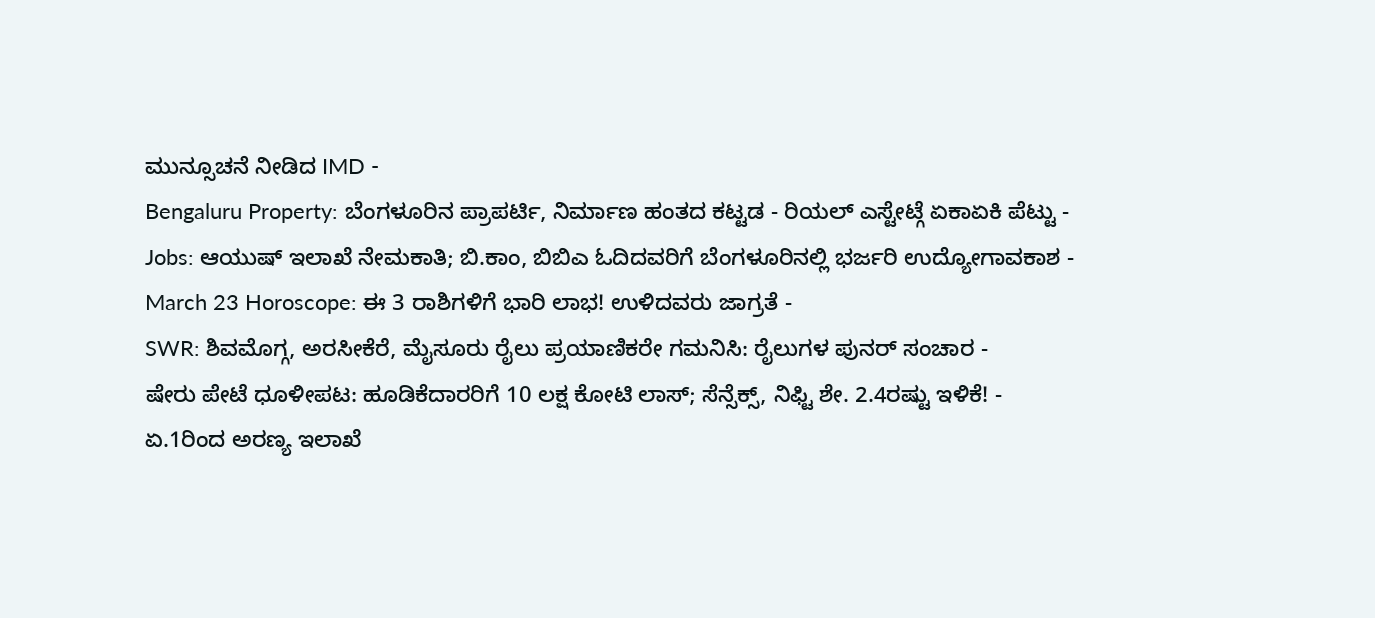ಮುನ್ಸೂಚನೆ ನೀಡಿದ IMD -
Bengaluru Property: ಬೆಂಗಳೂರಿನ ಪ್ರಾಪರ್ಟಿ, ನಿರ್ಮಾಣ ಹಂತದ ಕಟ್ಟಡ - ರಿಯಲ್ ಎಸ್ಟೇಟ್ಗೆ ಏಕಾಏಕಿ ಪೆಟ್ಟು -
Jobs: ಆಯುಷ್ ಇಲಾಖೆ ನೇಮಕಾತಿ; ಬಿ.ಕಾಂ, ಬಿಬಿಎ ಓದಿದವರಿಗೆ ಬೆಂಗಳೂರಿನಲ್ಲಿ ಭರ್ಜರಿ ಉದ್ಯೋಗಾವಕಾಶ -
March 23 Horoscope: ಈ 3 ರಾಶಿಗಳಿಗೆ ಭಾರಿ ಲಾಭ! ಉಳಿದವರು ಜಾಗ್ರತೆ -
SWR: ಶಿವಮೊಗ್ಗ, ಅರಸೀಕೆರೆ, ಮೈಸೂರು ರೈಲು ಪ್ರಯಾಣಿಕರೇ ಗಮನಿಸಿ: ರೈಲುಗಳ ಪುನರ್ ಸಂಚಾರ -
ಷೇರು ಪೇಟೆ ಧೂಳೀಪಟ: ಹೂಡಿಕೆದಾರರಿಗೆ 10 ಲಕ್ಷ ಕೋಟಿ ಲಾಸ್; ಸೆನ್ಸೆಕ್ಸ್, ನಿಫ್ಟಿ ಶೇ. 2.4ರಷ್ಟು ಇಳಿಕೆ! -
ಏ.1ರಿಂದ ಅರಣ್ಯ ಇಲಾಖೆ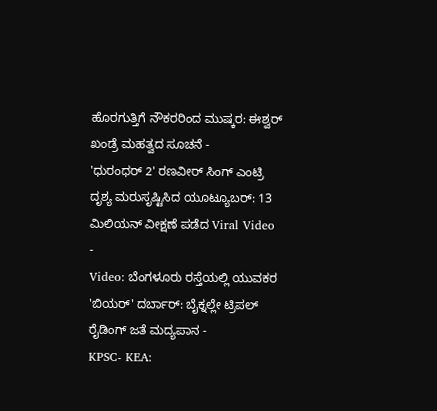ಹೊರಗುತ್ತಿಗೆ ನೌಕರರಿಂದ ಮುಷ್ಕರ: ಈಶ್ವರ್ ಖಂಡ್ರೆ ಮಹತ್ವದ ಸೂಚನೆ -
'ಧುರಂಧರ್ 2' ರಣವೀರ್ ಸಿಂಗ್ ಎಂಟ್ರಿ ದೃಶ್ಯ ಮರುಸೃಷ್ಟಿಸಿದ ಯೂಟ್ಯೂಬರ್: 13 ಮಿಲಿಯನ್ ವೀಕ್ಷಣೆ ಪಡೆದ Viral Video -
Video: ಬೆಂಗಳೂರು ರಸ್ತೆಯಲ್ಲಿ ಯುವಕರ 'ಬಿಯರ್' ದರ್ಬಾರ್: ಬೈಕ್ನಲ್ಲೇ ಟ್ರಿಪಲ್ ರೈಡಿಂಗ್ ಜತೆ ಮದ್ಯಪಾನ -
KPSC- KEA: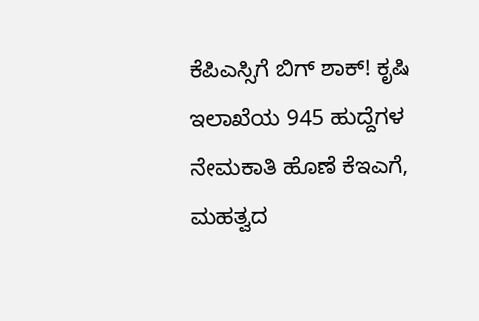ಕೆಪಿಎಸ್ಸಿಗೆ ಬಿಗ್ ಶಾಕ್! ಕೃಷಿ ಇಲಾಖೆಯ 945 ಹುದ್ದೆಗಳ ನೇಮಕಾತಿ ಹೊಣೆ ಕೆಇಎಗೆ, ಮಹತ್ವದ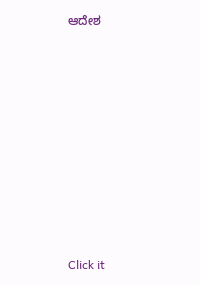ಆದೇಶ











Click it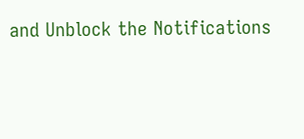and Unblock the Notifications